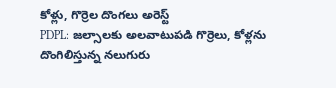కోళ్లు, గొర్రెల దొంగలు అరెస్ట్
PDPL: జల్సాలకు అలవాటుపడి గొర్రెలు, కోళ్లను దొంగిలిస్తున్న నలుగురు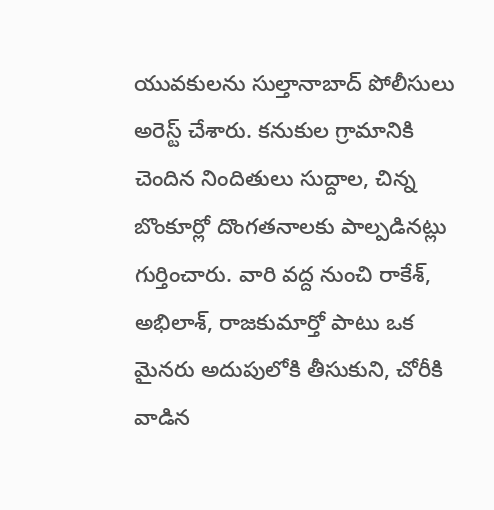యువకులను సుల్తానాబాద్ పోలీసులు అరెస్ట్ చేశారు. కనుకుల గ్రామానికి చెందిన నిందితులు సుద్దాల, చిన్న బొంకూర్లో దొంగతనాలకు పాల్పడినట్లు గుర్తించారు. వారి వద్ద నుంచి రాకేశ్, అభిలాశ్, రాజకుమార్తో పాటు ఒక మైనరు అదుపులోకి తీసుకుని, చోరీకి వాడిన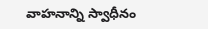వాహనాన్ని స్వాధీనం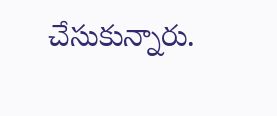చేసుకున్నారు.